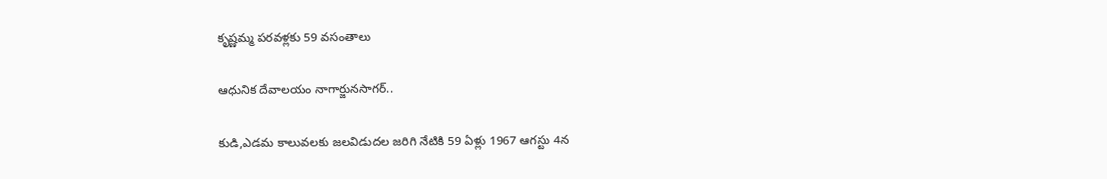కృష్ణమ్మ పరవళ్లకు 59 వసంతాలు

ఆధునిక దేవాలయం నాగార్జునసాగర్‌..

కుడి,ఎడమ కాలువలకు జలవిడుదల జరిగి నేటికి 59 ఏళ్లు 1967 ఆగస్టు 4న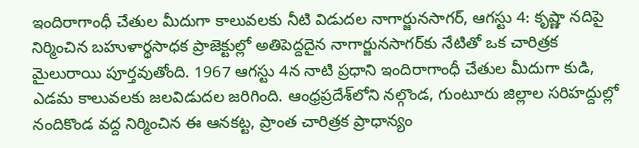ఇందిరాగాంధీ చేతుల మీదుగా కాలువలకు నీటి విడుదల నాగార్జునసాగర్, ఆగస్టు 4: కృష్ణా నదిపై నిర్మించిన బహుళార్థసాధక ప్రాజెక్టుల్లో అతిపెద్దదైన నాగార్జునసాగర్‌కు నేటితో ఒక చారిత్రక మైలురాయి పూర్తవుతోంది. 1967 ఆగస్టు 4న నాటి ప్రధాని ఇందిరాగాంధీ చేతుల మీదుగా కుడి, ఎడమ కాలువలకు జలవిడుదల జరిగింది. ఆంధ్రప్రదేశ్‌లోని నల్గొండ, గుంటూరు జిల్లాల సరిహద్దుల్లో నందికొండ వద్ద నిర్మించిన ఈ ఆనకట్ట, ప్రాంత చారిత్రక ప్రాధాన్యం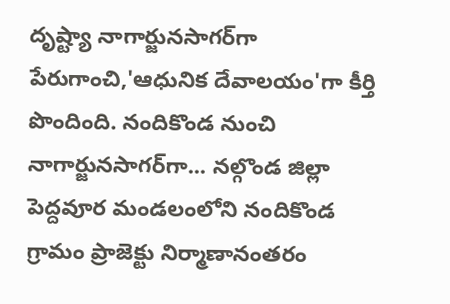దృష్ట్యా నాగార్జునసాగర్‌గా పేరుగాంచి,'ఆధునిక దేవాలయం'గా కీర్తి పొందింది. నందికొండ నుంచి నాగార్జునసాగర్‌గా... నల్గొండ జిల్లా పెద్దవూర మండలంలోని నందికొండ గ్రామం ప్రాజెక్టు నిర్మాణానంతరం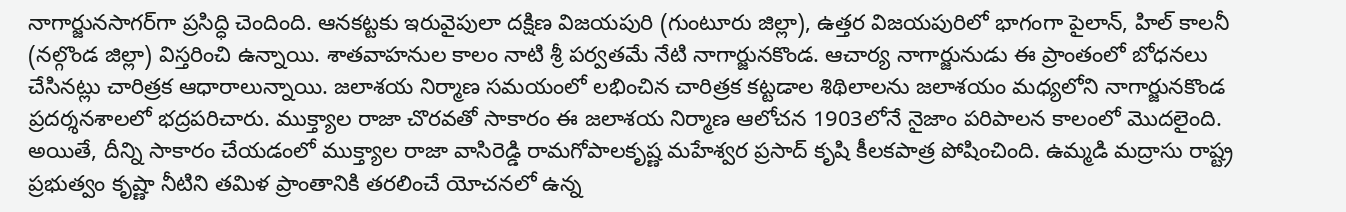నాగార్జునసాగర్‌గా ప్రసిద్ధి చెందింది. ఆనకట్టకు ఇరువైపులా దక్షిణ విజయపురి (గుంటూరు జిల్లా), ఉత్తర విజయపురిలో భాగంగా పైలాన్, హిల్ కాలనీ (నల్గొండ జిల్లా) విస్తరించి ఉన్నాయి. శాతవాహనుల కాలం నాటి శ్రీ పర్వతమే నేటి నాగార్జునకొండ. ఆచార్య నాగార్జునుడు ఈ ప్రాంతంలో బోధనలు చేసినట్లు చారిత్రక ఆధారాలున్నాయి. జలాశయ నిర్మాణ సమయంలో లభించిన చారిత్రక కట్టడాల శిథిలాలను జలాశయం మధ్యలోని నాగార్జునకొండ ప్రదర్శనశాలలో భద్రపరిచారు. ముక్త్యాల రాజా చొరవతో సాకారం ఈ జలాశయ నిర్మాణ ఆలోచన 1903లోనే నైజాం పరిపాలన కాలంలో మొదలైంది. అయితే, దీన్ని సాకారం చేయడంలో ముక్త్యాల రాజా వాసిరెడ్డి రామగోపాలకృష్ణ మహేశ్వర ప్రసాద్ కృషి కీలకపాత్ర పోషించింది. ఉమ్మడి మద్రాసు రాష్ట్ర ప్రభుత్వం కృష్ణా నీటిని తమిళ ప్రాంతానికి తరలించే యోచనలో ఉన్న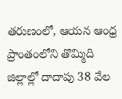తరుణంలో, ఆయన ఆంధ్ర ప్రాంతంలోని తొమ్మిది జిల్లాల్లో దాదాపు 38 వేల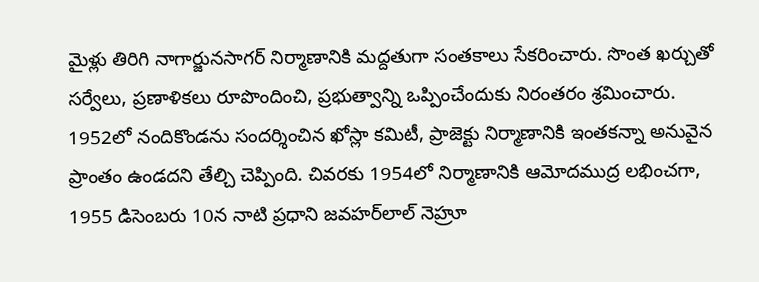మైళ్లు తిరిగి నాగార్జునసాగర్ నిర్మాణానికి మద్దతుగా సంతకాలు సేకరించారు. సొంత ఖర్చుతో సర్వేలు, ప్రణాళికలు రూపొందించి, ప్రభుత్వాన్ని ఒప్పించేందుకు నిరంతరం శ్రమించారు. 1952లో నందికొండను సందర్శించిన ఖోస్లా కమిటీ, ప్రాజెక్టు నిర్మాణానికి ఇంతకన్నా అనువైన ప్రాంతం ఉండదని తేల్చి చెప్పింది. చివరకు 1954లో నిర్మాణానికి ఆమోదముద్ర లభించగా, 1955 డిసెంబరు 10న నాటి ప్రధాని జవహర్‌లాల్ నెహ్రూ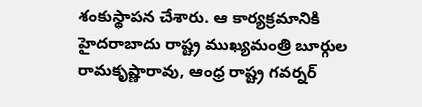శంకుస్థాపన చేశారు. ఆ కార్యక్రమానికి హైదరాబాదు రాష్ట్ర ముఖ్యమంత్రి బూర్గుల రామకృష్ణారావు, ఆంధ్ర రాష్ట్ర గవర్నర్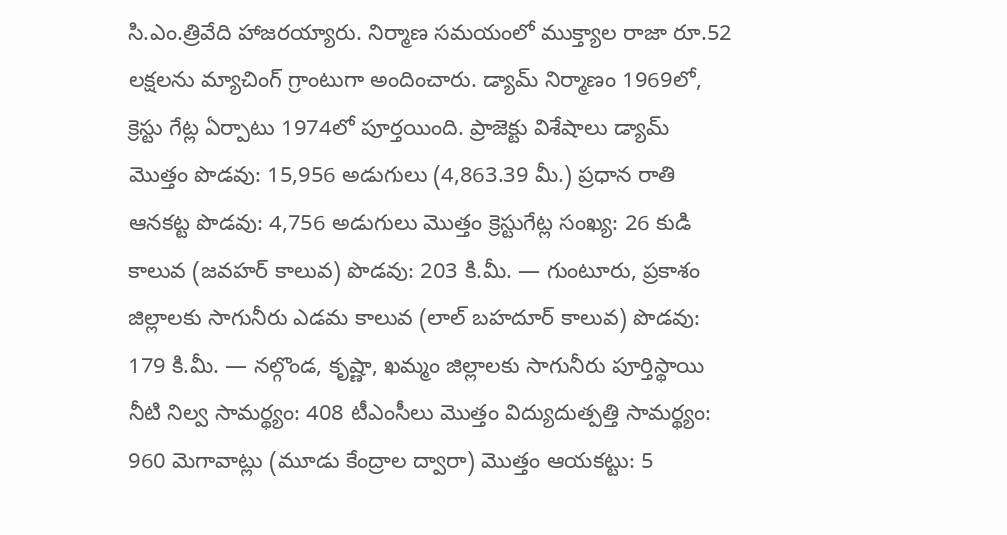సి.ఎం.త్రివేది హాజరయ్యారు. నిర్మాణ సమయంలో ముక్త్యాల రాజా రూ.52 లక్షలను మ్యాచింగ్ గ్రాంటుగా అందించారు. డ్యామ్ నిర్మాణం 1969లో, క్రెస్టు గేట్ల ఏర్పాటు 1974లో పూర్తయింది. ప్రాజెక్టు విశేషాలు డ్యామ్ మొత్తం పొడవు: 15,956 అడుగులు (4,863.39 మీ.) ప్రధాన రాతి ఆనకట్ట పొడవు: 4,756 అడుగులు మొత్తం క్రెస్టుగేట్ల సంఖ్య: 26 కుడి కాలువ (జవహర్ కాలువ) పొడవు: 203 కి.మీ. — గుంటూరు, ప్రకాశం జిల్లాలకు సాగునీరు ఎడమ కాలువ (లాల్ బహదూర్ కాలువ) పొడవు: 179 కి.మీ. — నల్గొండ, కృష్ణా, ఖమ్మం జిల్లాలకు సాగునీరు పూర్తిస్థాయి నీటి నిల్వ సామర్థ్యం: 408 టీఎంసీలు మొత్తం విద్యుదుత్పత్తి సామర్థ్యం: 960 మెగావాట్లు (మూడు కేంద్రాల ద్వారా) మొత్తం ఆయకట్టు: 5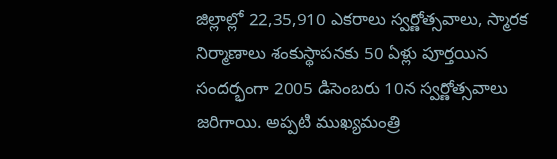జిల్లాల్లో 22,35,910 ఎకరాలు స్వర్ణోత్సవాలు, స్మారక నిర్మాణాలు శంకుస్థాపనకు 50 ఏళ్లు పూర్తయిన సందర్భంగా 2005 డిసెంబరు 10న స్వర్ణోత్సవాలు జరిగాయి. అప్పటి ముఖ్యమంత్రి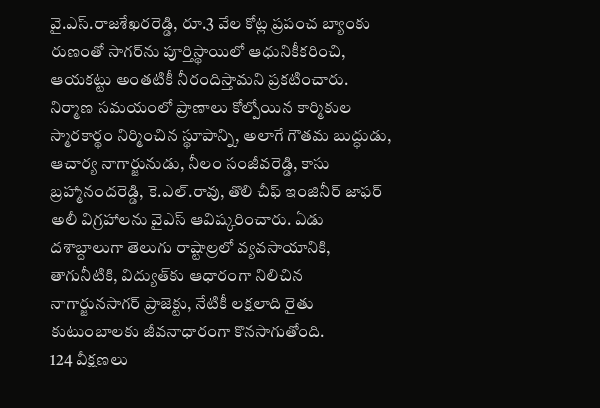వై.ఎస్.రాజశేఖరరెడ్డి, రూ.3 వేల కోట్ల ప్రపంచ బ్యాంకు రుణంతో సాగర్‌ను పూర్తిస్థాయిలో ఆధునికీకరించి, ఆయకట్టు అంతటికీ నీరందిస్తామని ప్రకటించారు. నిర్మాణ సమయంలో ప్రాణాలు కోల్పోయిన కార్మికుల స్మారకార్థం నిర్మించిన స్థూపాన్ని, అలాగే గౌతమ బుద్ధుడు, ఆచార్య నాగార్జునుడు, నీలం సంజీవరెడ్డి, కాసు బ్రహ్మానందరెడ్డి, కె.ఎల్.రావు, తొలి చీఫ్ ఇంజినీర్ జాఫర్ అలీ విగ్రహాలను వైఎస్ ఆవిష్కరించారు. ఏడు దశాబ్దాలుగా తెలుగు రాష్టాల్రలో వ్యవసాయానికి, తాగునీటికి, విద్యుత్‌కు ఆధారంగా నిలిచిన నాగార్జునసాగర్ ప్రాజెక్టు, నేటికీ లక్షలాది రైతు కుటుంబాలకు జీవనాధారంగా కొనసాగుతోంది.
124 వీక్షణలు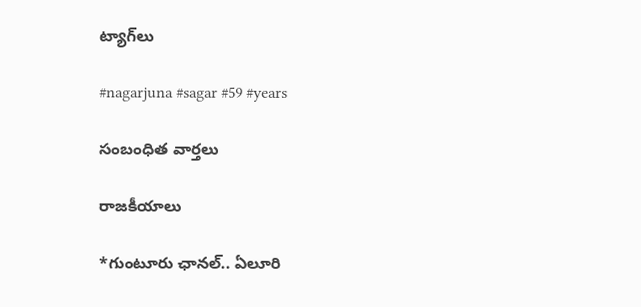ట్యాగ్‌లు

#nagarjuna #sagar #59 #years

సంబంధిత వార్తలు

రాజకీయాలు

*గుంటూరు ఛానల్‌.. ఏలూరి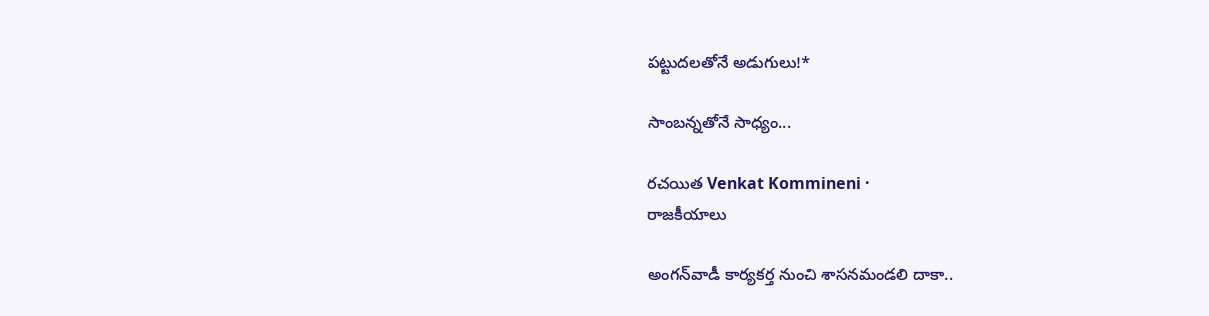పట్టుదలతోనే అడుగులు!*

సాంబన్నతోనే సాధ్యం...

రచయిత Venkat Kommineni ·
రాజకీయాలు

అంగన్‌వాడీ కార్యకర్త నుంచి శాసనమండలి దాకా..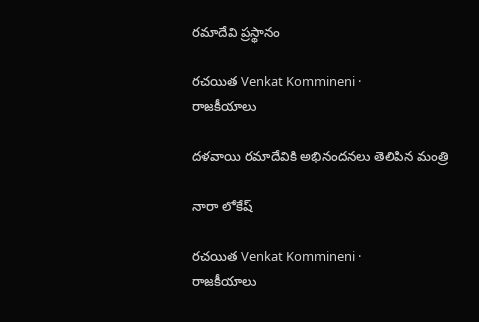రమాదేవి ప్రస్థానం

రచయిత Venkat Kommineni ·
రాజకీయాలు

దళవాయి రమాదేవికి అభినందనలు తెలిపిన మంత్రి

నారా లోకేష్

రచయిత Venkat Kommineni ·
రాజకీయాలు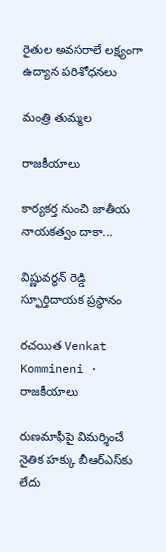రైతుల అవసరాలే లక్ష్యంగా ఉద్యాన పరిశోధనలు

మంత్రి తుమ్మల

రాజకీయాలు

కార్యకర్త నుంచి జాతీయ నాయకత్వం దాకా...

విష్ణువర్ధన్ రెడ్డి స్ఫూర్తిదాయక ప్రస్థానం

రచయిత Venkat Kommineni ·
రాజకీయాలు

రుణమాఫీపై విమర్శించే నైతిక హక్కు బీఆర్ఎస్‌కు లేదు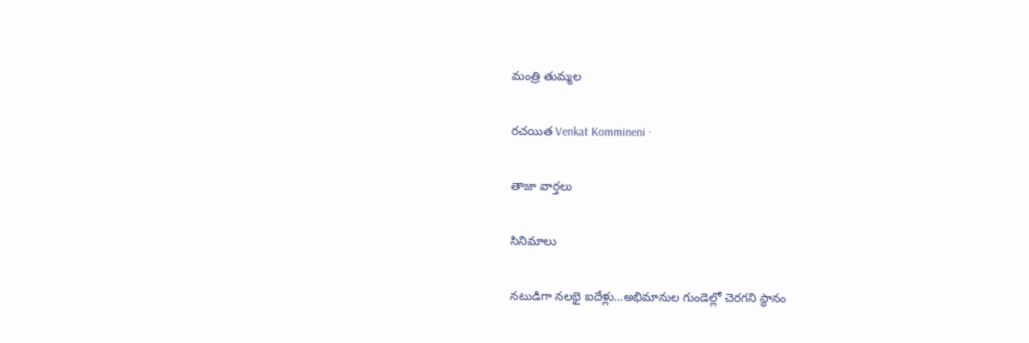మంత్రి తుమ్మల

రచయిత Venkat Kommineni ·

తాజా వార్తలు

సినిమాలు

నటుడిగా నలభై ఐదేళ్లు...అభిమానుల గుండెల్లో చెరగని స్థానం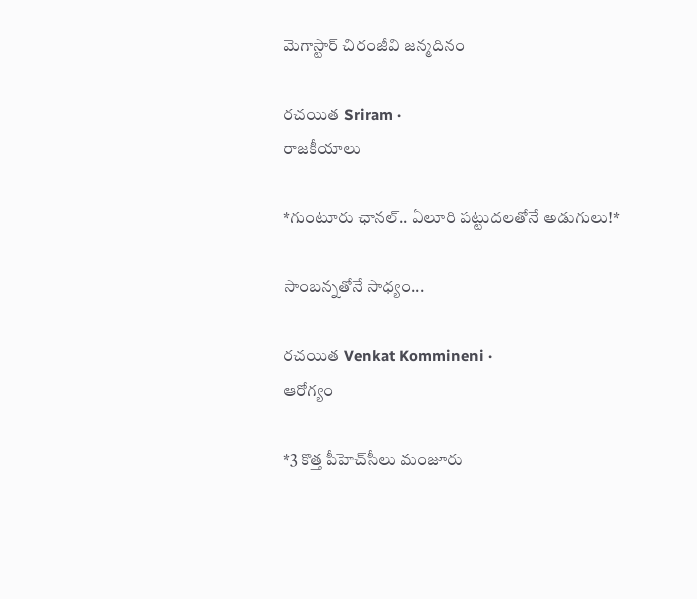మెగాస్టార్ చిరంజీవి జన్మదినం

రచయిత Sriram ·
రాజకీయాలు

*గుంటూరు ఛానల్‌.. ఏలూరి పట్టుదలతోనే అడుగులు!*

సాంబన్నతోనే సాధ్యం...

రచయిత Venkat Kommineni ·
ఆరోగ్యం

*3 కొత్త పీహెచ్‌సీలు మంజూరు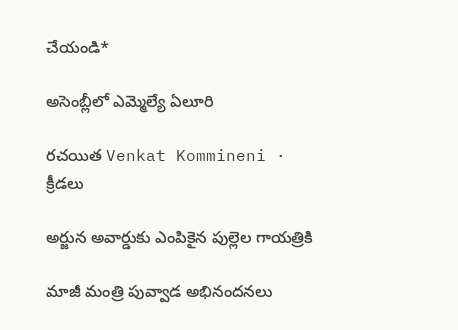చేయండి*

అసెంబ్లీలో ఎమ్మెల్యే ఏలూరి

రచయిత Venkat Kommineni ·
క్రీడలు

అర్జున అవార్డుకు ఎంపికైన పుల్లెల గాయత్రికి

మాజీ మంత్రి పువ్వాడ అభినందనలు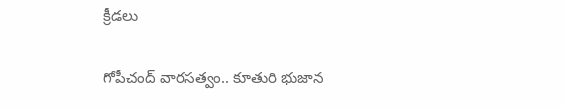క్రీడలు

గోపీచంద్ వారసత్వం.. కూతురి భుజాన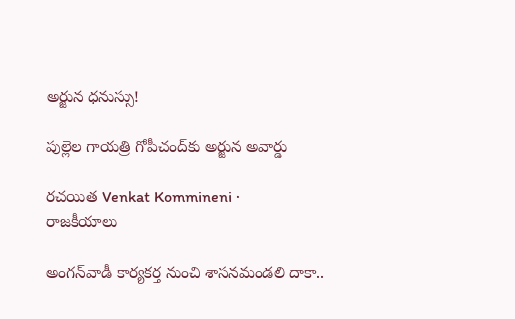అర్జున ధనుస్సు!

పుల్లెల గాయత్రి గోపీచంద్‌కు అర్జున అవార్డు

రచయిత Venkat Kommineni ·
రాజకీయాలు

అంగన్‌వాడీ కార్యకర్త నుంచి శాసనమండలి దాకా..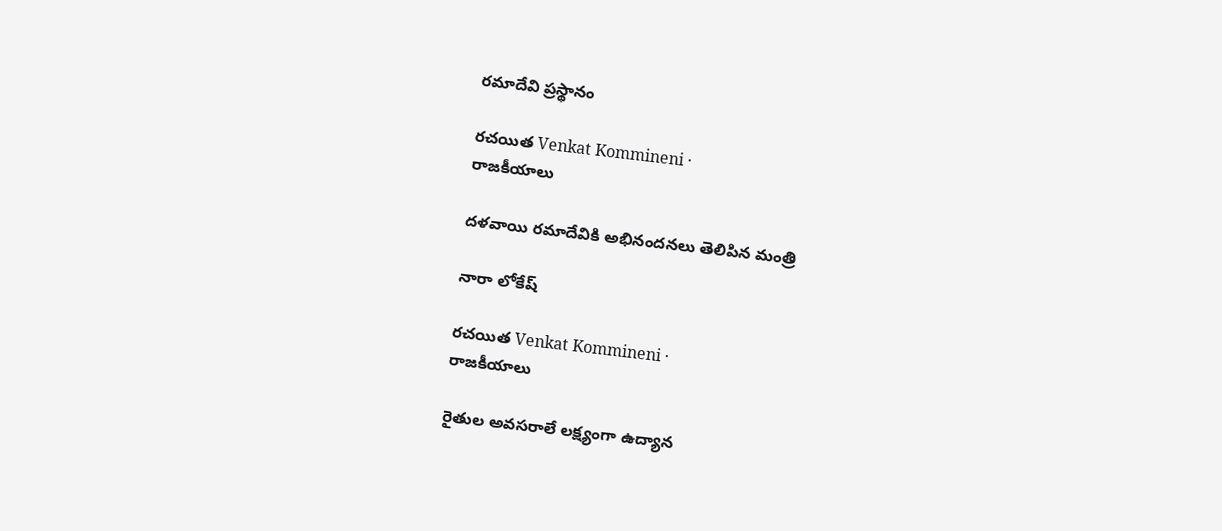రమాదేవి ప్రస్థానం

రచయిత Venkat Kommineni ·
రాజకీయాలు

దళవాయి రమాదేవికి అభినందనలు తెలిపిన మంత్రి

నారా లోకేష్

రచయిత Venkat Kommineni ·
రాజకీయాలు

రైతుల అవసరాలే లక్ష్యంగా ఉద్యాన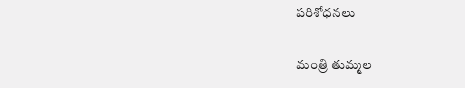పరిశోధనలు

మంత్రి తుమ్మల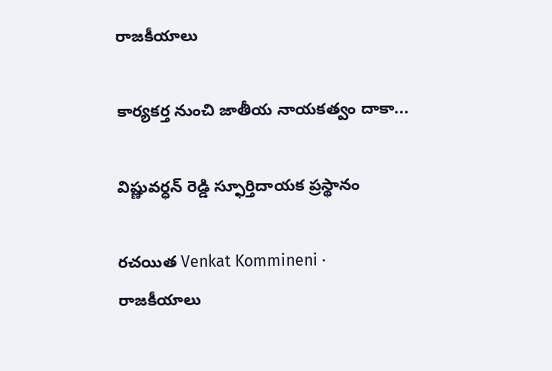రాజకీయాలు

కార్యకర్త నుంచి జాతీయ నాయకత్వం దాకా...

విష్ణువర్ధన్ రెడ్డి స్ఫూర్తిదాయక ప్రస్థానం

రచయిత Venkat Kommineni ·
రాజకీయాలు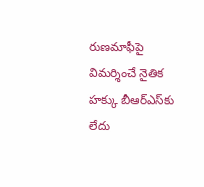రుణమాఫీపై విమర్శించే నైతిక హక్కు బీఆర్ఎస్‌కు లేదు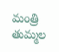మంత్రి తుమ్మల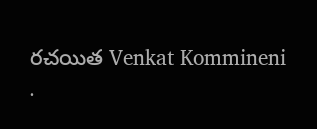రచయిత Venkat Kommineni ·